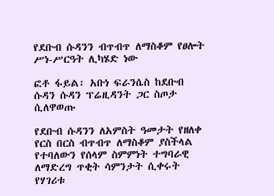የደቡብ ሱዳንን ብጥብጥ ለማስቆም የፀሎት ሥነ-ሥርዓት ሊካሄድ ነው

ፎቶ ፋይል፡ አቡነ ፍራንሴስ ከደቡብ ሱዳን ሱዳን ፕሬዚዳንት ጋር ስጦታ ሲለዋወጡ

የደቡብ ሱዳንን ለአምስት ዓመታት የዘለቀ የርስ በርስ ብጥብጥ ለማስቆም ያስችላል የተባለውን የሰላም ስምምነት ተግባራዊ ለማድረግ ጥቂት ሳምንታት ሲቀሩት የሃገሪቱ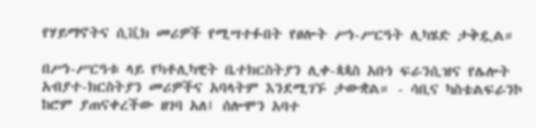የሃይማኖትና ሲቪክ መሪዎች የሚሣተፉበት የፀሎት ሥነ-ሥርዓት ሊካሄድ ታቅዷል።

በሥነ-ሥርዓቱ ላይ የካቶሊካዊት ቤተክርስትያን ሊቀ-ጳጳስ አቡነ ፍራንሲዝና የሌሎት አብያተ-ክርስትያን መሪዎችና አባላትም እንደሚገኙ ታውቋል። - ሳቢና ካስቴልፍራንኮ ከሮም ያጠናቀረችው ዘገባ አለ፤ ሰሎሞን አባተ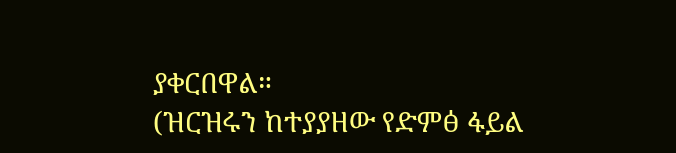ያቀርበዋል።
(ዝርዝሩን ከተያያዘው የድምፅ ፋይል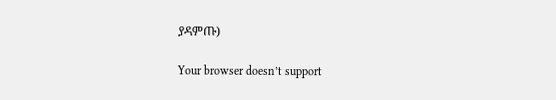ያዳምጡ)

Your browser doesn’t support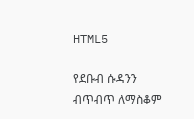HTML5

የደቡብ ሱዳንን ብጥብጥ ለማስቆም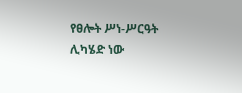የፀሎት ሥነ-ሥርዓት ሊካሄድ ነው